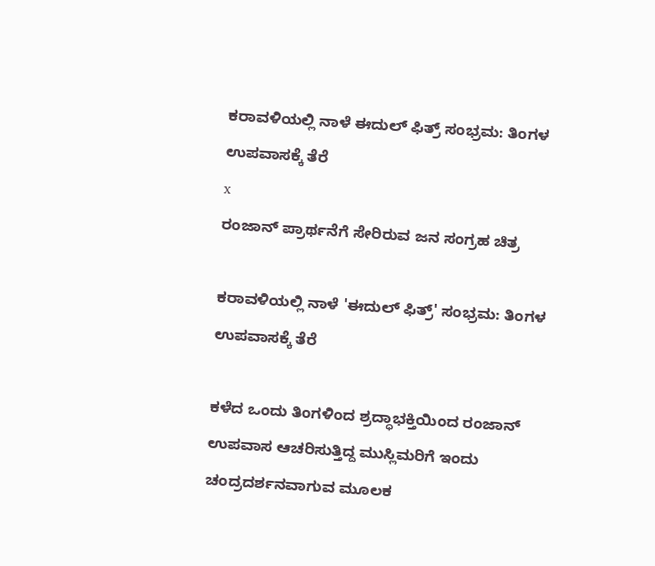ಕರಾವಳಿಯಲ್ಲಿ ನಾಳೆ ಈದುಲ್ ಫಿತ್ರ್ ಸಂಭ್ರಮ: ತಿಂಗಳ ಉಪವಾಸಕ್ಕೆ ತೆರೆ
x
ರಂಜಾನ್‌ ಪ್ರಾರ್ಥನೆಗೆ ಸೇರಿರುವ ಜನ ಸಂಗ್ರಹ ಚಿತ್ರ

ಕರಾವಳಿಯಲ್ಲಿ ನಾಳೆ 'ಈದುಲ್ ಫಿತ್ರ್' ಸಂಭ್ರಮ: ತಿಂಗಳ ಉಪವಾಸಕ್ಕೆ ತೆರೆ

ಕಳೆದ ಒಂದು ತಿಂಗಳಿಂದ ಶ್ರದ್ಧಾಭಕ್ತಿಯಿಂದ ರಂಜಾನ್ ಉಪವಾಸ ಆಚರಿಸುತ್ತಿದ್ದ ಮುಸ್ಲಿಮರಿಗೆ ಇಂದು ಚಂದ್ರದರ್ಶನವಾಗುವ ಮೂಲಕ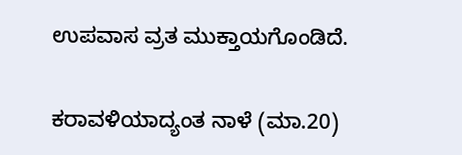ಉಪವಾಸ ವ್ರತ ಮುಕ್ತಾಯಗೊಂಡಿದೆ.


ಕರಾವಳಿಯಾದ್ಯಂತ ನಾಳೆ (ಮಾ.20)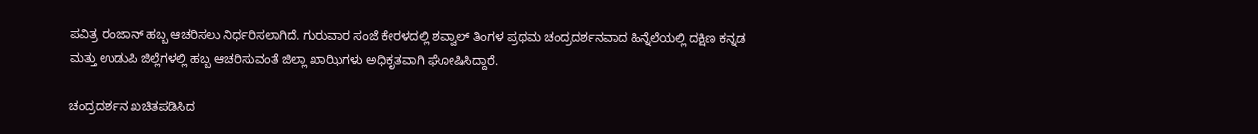ಪವಿತ್ರ ರಂಜಾನ್ ಹಬ್ಬ ಆಚರಿಸಲು ನಿರ್ಧರಿಸಲಾಗಿದೆ. ಗುರುವಾರ ಸಂಜೆ ಕೇರಳದಲ್ಲಿ ಶವ್ವಾಲ್ ತಿಂಗಳ ಪ್ರಥಮ ಚಂದ್ರದರ್ಶನವಾದ ಹಿನ್ನೆಲೆಯಲ್ಲಿ ದಕ್ಷಿಣ ಕನ್ನಡ ಮತ್ತು ಉಡುಪಿ ಜಿಲ್ಲೆಗಳಲ್ಲಿ ಹಬ್ಬ ಆಚರಿಸುವಂತೆ ಜಿಲ್ಲಾ ಖಾಝಿಗಳು ಅಧಿಕೃತವಾಗಿ ಘೋಷಿಸಿದ್ದಾರೆ.

ಚಂದ್ರದರ್ಶನ ಖಚಿತಪಡಿಸಿದ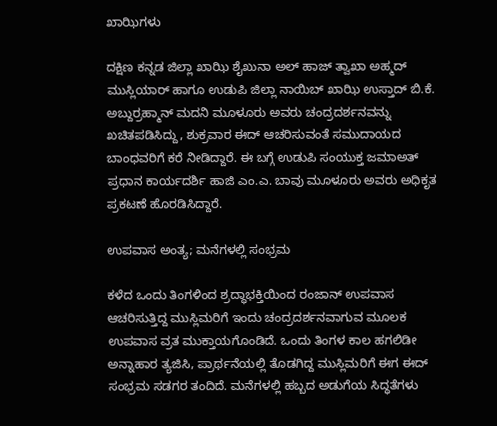ಖಾಝಿಗಳು

ದಕ್ಷಿಣ ಕನ್ನಡ ಜಿಲ್ಲಾ ಖಾಝಿ ಶೈಖುನಾ ಅಲ್ ಹಾಜ್ ತ್ವಾಖಾ ಅಹ್ಮದ್ ಮುಸ್ಲಿಯಾರ್ ಹಾಗೂ ಉಡುಪಿ ಜಿಲ್ಲಾ ನಾಯಿಬ್ ಖಾಝಿ ಉಸ್ತಾದ್ ಬಿ.ಕೆ. ಅಬ್ದುರ್ರಹ್ಮಾನ್ ಮದನಿ ಮೂಳೂರು ಅವರು ಚಂದ್ರದರ್ಶನವನ್ನು ಖಚಿತಪಡಿಸಿದ್ದು, ಶುಕ್ರವಾರ ಈದ್ ಆಚರಿಸುವಂತೆ ಸಮುದಾಯದ ಬಾಂಧವರಿಗೆ ಕರೆ ನೀಡಿದ್ದಾರೆ. ಈ ಬಗ್ಗೆ ಉಡುಪಿ ಸಂಯುಕ್ತ ಜಮಾಅತ್ ಪ್ರಧಾನ ಕಾರ್ಯದರ್ಶಿ ಹಾಜಿ ಎಂ.ಎ. ಬಾವು ಮೂಳೂರು ಅವರು ಅಧಿಕೃತ ಪ್ರಕಟಣೆ ಹೊರಡಿಸಿದ್ದಾರೆ.

ಉಪವಾಸ ಅಂತ್ಯ; ಮನೆಗಳಲ್ಲಿ ಸಂಭ್ರಮ

ಕಳೆದ ಒಂದು ತಿಂಗಳಿಂದ ಶ್ರದ್ಧಾಭಕ್ತಿಯಿಂದ ರಂಜಾನ್ ಉಪವಾಸ ಆಚರಿಸುತ್ತಿದ್ದ ಮುಸ್ಲಿಮರಿಗೆ ಇಂದು ಚಂದ್ರದರ್ಶನವಾಗುವ ಮೂಲಕ ಉಪವಾಸ ವ್ರತ ಮುಕ್ತಾಯಗೊಂಡಿದೆ. ಒಂದು ತಿಂಗಳ ಕಾಲ ಹಗಲಿಡೀ ಅನ್ನಾಹಾರ ತ್ಯಜಿಸಿ, ಪ್ರಾರ್ಥನೆಯಲ್ಲಿ ತೊಡಗಿದ್ದ ಮುಸ್ಲಿಮರಿಗೆ ಈಗ ಈದ್ ಸಂಭ್ರಮ ಸಡಗರ ತಂದಿದೆ. ಮನೆಗಳಲ್ಲಿ ಹಬ್ಬದ ಅಡುಗೆಯ ಸಿದ್ಧತೆಗಳು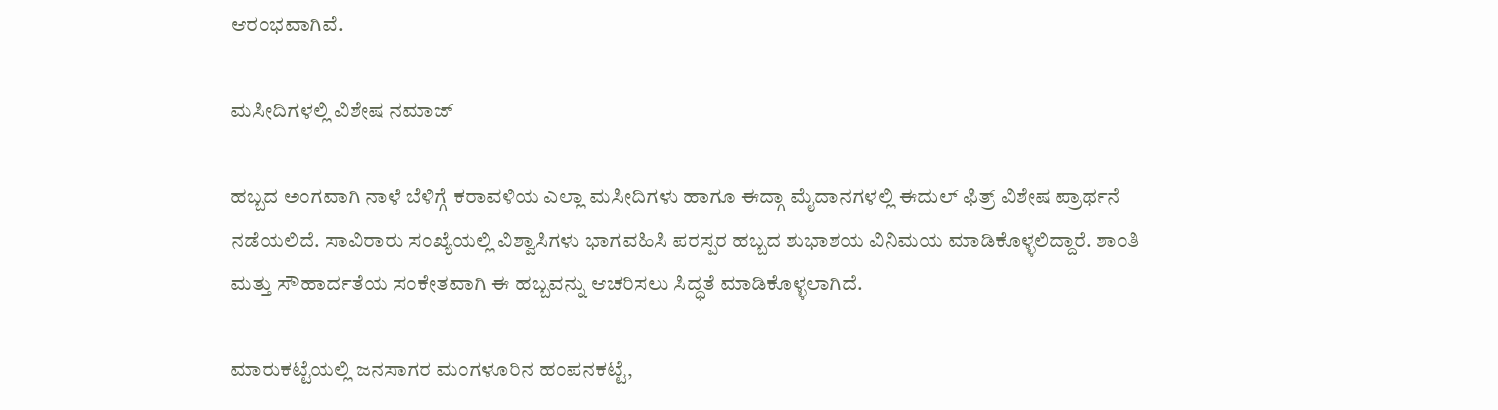ಆರಂಭವಾಗಿವೆ.

ಮಸೀದಿಗಳಲ್ಲಿ ವಿಶೇಷ ನಮಾಜ್

ಹಬ್ಬದ ಅಂಗವಾಗಿ ನಾಳೆ ಬೆಳಿಗ್ಗೆ ಕರಾವಳಿಯ ಎಲ್ಲಾ ಮಸೀದಿಗಳು ಹಾಗೂ ಈದ್ಗಾ ಮೈದಾನಗಳಲ್ಲಿ ಈದುಲ್ ಫಿತ್ರ್ ವಿಶೇಷ ಪ್ರಾರ್ಥನೆ ನಡೆಯಲಿದೆ. ಸಾವಿರಾರು ಸಂಖ್ಯೆಯಲ್ಲಿ ವಿಶ್ವಾಸಿಗಳು ಭಾಗವಹಿಸಿ ಪರಸ್ಪರ ಹಬ್ಬದ ಶುಭಾಶಯ ವಿನಿಮಯ ಮಾಡಿಕೊಳ್ಳಲಿದ್ದಾರೆ. ಶಾಂತಿ ಮತ್ತು ಸೌಹಾರ್ದತೆಯ ಸಂಕೇತವಾಗಿ ಈ ಹಬ್ಬವನ್ನು ಆಚರಿಸಲು ಸಿದ್ಧತೆ ಮಾಡಿಕೊಳ್ಳಲಾಗಿದೆ.

ಮಾರುಕಟ್ಟೆಯಲ್ಲಿ ಜನಸಾಗರ ಮಂಗಳೂರಿನ ಹಂಪನಕಟ್ಟೆ,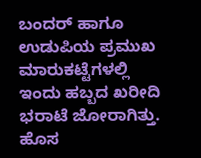ಬಂದರ್ ಹಾಗೂ ಉಡುಪಿಯ ಪ್ರಮುಖ ಮಾರುಕಟ್ಟೆಗಳಲ್ಲಿ ಇಂದು ಹಬ್ಬದ ಖರೀದಿ ಭರಾಟೆ ಜೋರಾಗಿತ್ತು. ಹೊಸ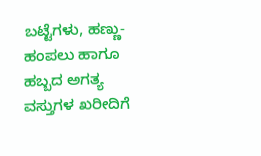ಬಟ್ಟೆಗಳು, ಹಣ್ಣು-ಹಂಪಲು ಹಾಗೂ ಹಬ್ಬದ ಅಗತ್ಯ ವಸ್ತುಗಳ ಖರೀದಿಗೆ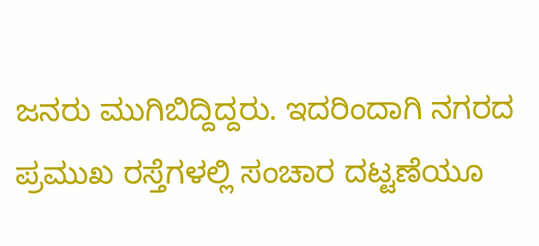ಜನರು ಮುಗಿಬಿದ್ದಿದ್ದರು. ಇದರಿಂದಾಗಿ ನಗರದ ಪ್ರಮುಖ ರಸ್ತೆಗಳಲ್ಲಿ ಸಂಚಾರ ದಟ್ಟಣೆಯೂ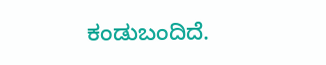ಕಂಡುಬಂದಿದೆ.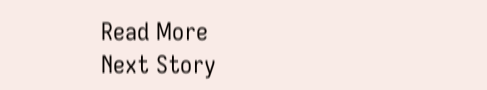Read More
Next Story